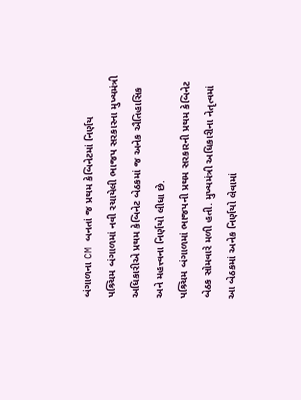બંગાળના CM બનતાં જ પ્રથમ કેબિનેટમાં નિર્ણય
પશ્ર્ચિમ બંગાળમાં નવી રચાયેલી ભાજપ સરકારના મુખ્યમંત્રી અધિકારીએ પ્રથમ કેબિનેટ બેઠકમાં જ અનેક ઐતિહાસિક અને મહત્ત્વના નિર્ણયો લીધા છે.
પશ્ર્ચિમ બંગાળમાં ભાજપની પ્રથમ સરકારની પ્રથમ કેબિનેટ બેઠક સોમવારે મળી હતી. મુખ્યમંત્રી અધિકારીના નેતૃત્વમાં આ બેઠકમાં અનેક નિર્ણયો લેવામાં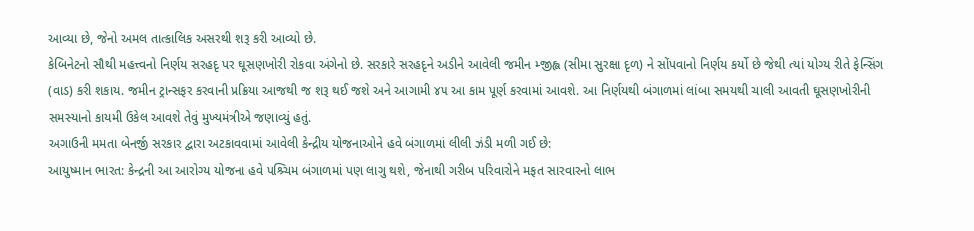આવ્યા છે, જેનો અમલ તાત્કાલિક અસરથી શરૂ કરી આવ્યો છે.
કેબિનેટનો સૌથી મહત્ત્વનો નિર્ણય સરહદૃ પર ઘૂસણખોરી રોકવા અંગેનો છે. સરકારે સરહદૃને અડીને આવેલી જમીન મ્જીહ્લ (સીમા સુરક્ષા દૃળ) ને સોંપવાનો નિર્ણય કર્યો છે જેથી ત્યાં યોગ્ય રીતે ફેન્સિંગ (વાડ) કરી શકાય. જમીન ટ્રાન્સફર કરવાની પ્રક્રિયા આજથી જ શરૂ થઈ જશે અને આગામી ૪૫ આ કામ પૂર્ણ કરવામાં આવશે. આ નિર્ણયથી બંગાળમાં લાંબા સમયથી ચાલી આવતી ઘૂસણખોરીની સમસ્યાનો કાયમી ઉકેલ આવશે તેવું મુખ્યમંત્રીએ જણાવ્યું હતું.
અગાઉની મમતા બેનર્જી સરકાર દ્વારા અટકાવવામાં આવેલી કેન્દ્રીય યોજનાઓને હવે બંગાળમાં લીલી ઝંડી મળી ગઈ છે:
આયુષ્માન ભારત: કેન્દ્રની આ આરોગ્ય યોજના હવે પશ્ર્ચિમ બંગાળમાં પણ લાગુ થશે, જેનાથી ગરીબ પરિવારોને મફત સારવારનો લાભ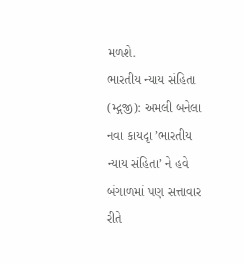મળશે.
ભારતીય ન્યાય સંહિતા (મ્દ્ગજી): અમલી બનેલા નવા કાયદૃા ’ભારતીય ન્યાય સંહિતા’ ને હવે બંગાળમાં પણ સત્તાવાર રીતે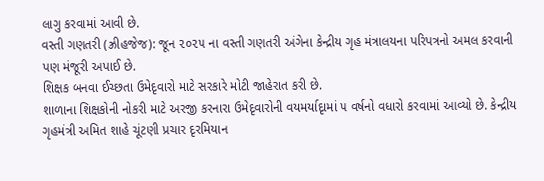લાગુ કરવામાં આવી છે.
વસ્તી ગણતરી (ઝ્રીહજેજ): જૂન ૨૦૨૫ ના વસ્તી ગણતરી અંગેના કેન્દ્રીય ગૃહ મંત્રાલયના પરિપત્રનો અમલ કરવાની પણ મંજૂરી અપાઈ છે.
શિક્ષક બનવા ઈચ્છતા ઉમેદૃવારો માટે સરકારે મોટી જાહેરાત કરી છે.
શાળાના શિક્ષકોની નોકરી માટે અરજી કરનારા ઉમેદૃવારોની વયમર્યાદૃામાં ૫ વર્ષનો વધારો કરવામાં આવ્યો છે. કેન્દ્રીય ગૃહમંત્રી અમિત શાહે ચૂંટણી પ્રચાર દૃરમિયાન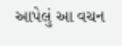આપેલું આ વચન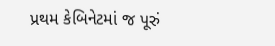પ્રથમ કેબિનેટમાં જ પૂરું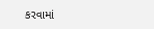કરવામાં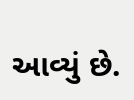આવ્યું છે.